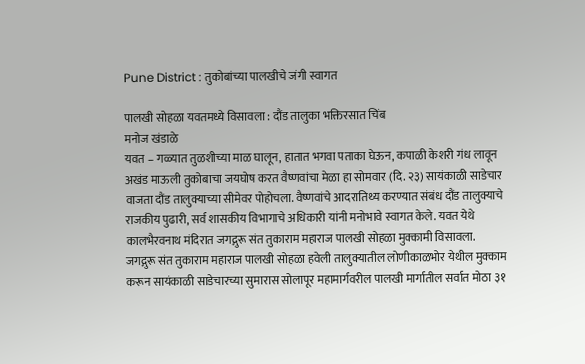Pune District : तुकोबांच्या पालखीचे जंगी स्वागत

पालखी सोहळा यवतमध्ये विसावला : दौंड तालुका भक्तिरसात चिंब
मनोज खंडाळे
यवत – गळ्यात तुळशीच्या माळ घालून, हातात भगवा पताका घेऊन, कपाळी केशरी गंध लावून अखंड माऊली तुकोबाचा जयघोष करत वैष्णवांचा मेळा हा सोमवार (दि. २३) सायंकाळी साडेचार वाजता दौंड तालुक्याच्या सीमेवर पोहोचला. वैष्णवांचे आदरातिथ्य करण्यात संबंध दौंड तालुक्याचे राजकीय पुढारी, सर्व शासकीय विभागाचे अधिकारी यांनी मनोभावे स्वागत केले. यवत येथे कालभैरवनाथ मंदिरात जगद्गुरू संत तुकाराम महाराज पालखी सोहळा मुक्कामी विसावला.
जगद्गुरू संत तुकाराम महाराज पालखी सोहळा हवेली तालुक्यातील लोणीकाळभोर येथील मुक्काम करून सायंकाळी साडेचारच्या सुमारास सोलापूर महामार्गवरील पालखी मार्गातील सर्वात मोठा ३१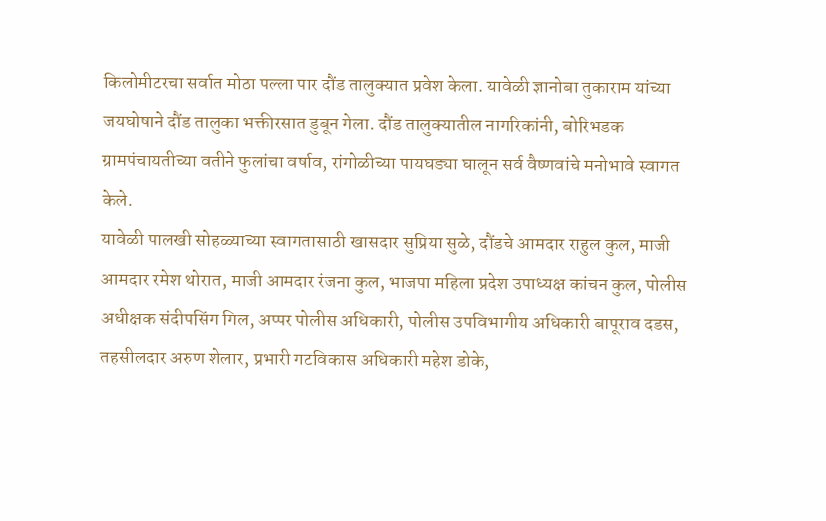किलोमीटरचा सर्वात मोठा पल्ला पार दौंड तालुक्यात प्रवेश केला. यावेळी ज्ञानोबा तुकाराम यांच्या जयघोषाने दौंड तालुका भक्तीरसात डुबून गेला. दौंड तालुक्यातील नागरिकांनी, बोरिभडक ग्रामपंचायतीच्या वतीने फुलांचा वर्षाव, रांगोळीच्या पायघड्या घालून सर्व वैष्णवांचे मनोभावे स्वागत केले.
यावेळी पालखी सोहळ्याच्या स्वागतासाठी खासदार सुप्रिया सुळे, दौंडचे आमदार राहुल कुल, माजी आमदार रमेश थोरात, माजी आमदार रंजना कुल, भाजपा महिला प्रदेश उपाध्यक्ष कांचन कुल, पोलीस अधीक्षक संदीपसिंग गिल, अप्पर पोलीस अधिकारी, पोलीस उपविभागीय अधिकारी बापूराव दडस, तहसीलदार अरुण शेलार, प्रभारी गटविकास अधिकारी महेश डोके,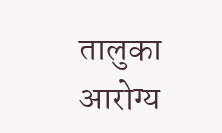तालुका आरोग्य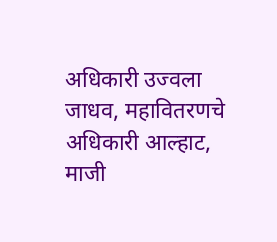अधिकारी उज्वला जाधव, महावितरणचे अधिकारी आल्हाट, माजी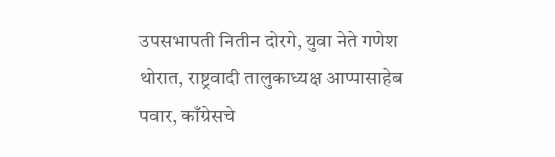उपसभापती नितीन दोरगे, युवा नेते गणेश थोरात, राष्ट्रवादी तालुकाध्यक्ष आप्पासाहेब पवार, काँग्रेसचे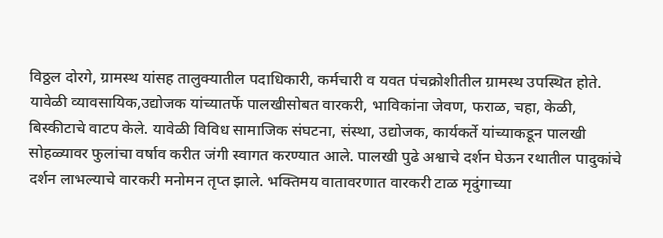विठ्ठल दोरगे, ग्रामस्थ यांसह तालुक्यातील पदाधिकारी, कर्मचारी व यवत पंचक्रोशीतील ग्रामस्थ उपस्थित होते.
यावेळी व्यावसायिक,उद्योजक यांच्यातर्फे पालखीसोबत वारकरी, भाविकांना जेवण, फराळ, चहा, केळी, बिस्कीटाचे वाटप केले. यावेळी विविध सामाजिक संघटना, संस्था, उद्योजक, कार्यकर्ते यांच्याकडून पालखी सोहळ्यावर फुलांचा वर्षाव करीत जंगी स्वागत करण्यात आले. पालखी पुढे अश्वाचे दर्शन घेऊन रथातील पादुकांचे दर्शन लाभल्याचे वारकरी मनोमन तृप्त झाले. भक्तिमय वातावरणात वारकरी टाळ मृदुंगाच्या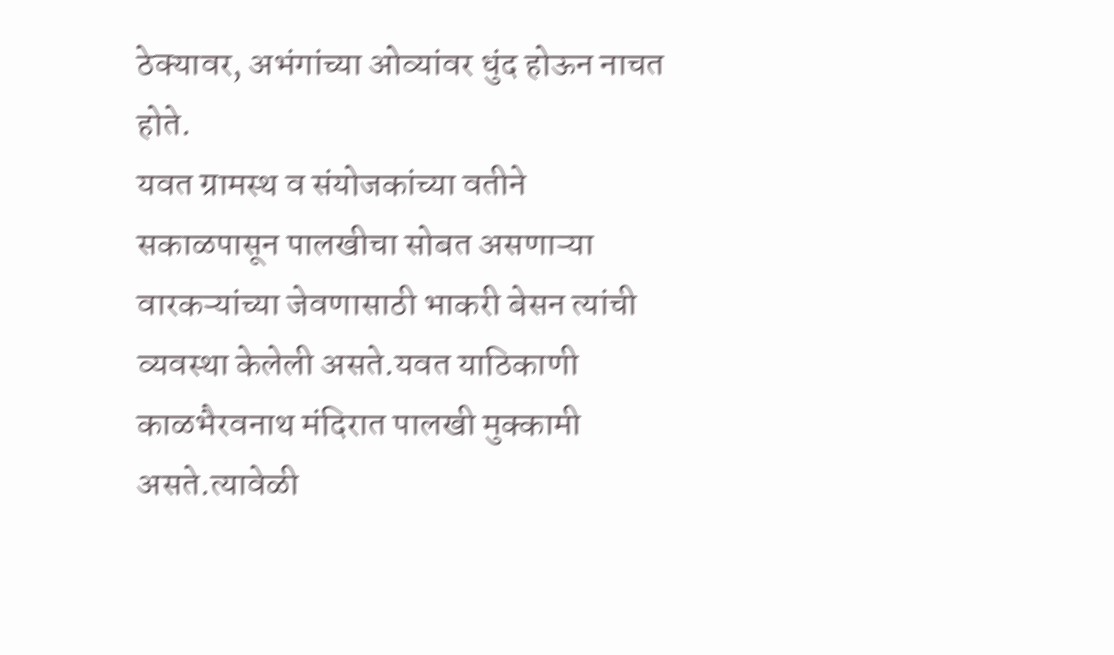ठेक्यावर, अभंगांच्या ओव्यांवर धुंद होऊन नाचत होते.
यवत ग्रामस्थ व संयोजकांच्या वतीने सकाळपासून पालखीचा सोबत असणाऱ्या वारकऱ्यांच्या जेवणासाठी भाकरी बेसन त्यांची व्यवस्था केलेली असते.यवत याठिकाणी काळभैरवनाथ मंदिरात पालखी मुक्कामी असते.त्यावेळी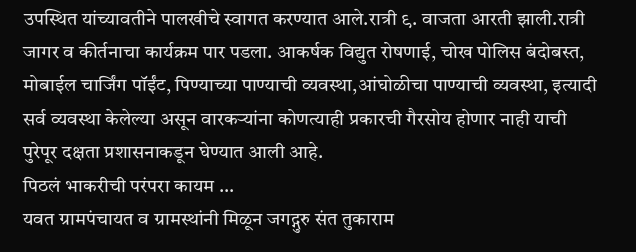उपस्थित यांच्यावतीने पालखीचे स्वागत करण्यात आले.रात्री ९. वाजता आरती झाली.रात्री जागर व कीर्तनाचा कार्यक्रम पार पडला. आकर्षक विद्युत रोषणाई, चोख पोलिस बंदोबस्त, मोबाईल चार्जिंग पॉईंट, पिण्याच्या पाण्याची व्यवस्था,आंघोळीचा पाण्याची व्यवस्था, इत्यादी सर्व व्यवस्था केलेल्या असून वारकऱ्यांना कोणत्याही प्रकारची गैरसोय होणार नाही याची पुरेपूर दक्षता प्रशासनाकडून घेण्यात आली आहे.
पिठलं भाकरीची परंपरा कायम …
यवत ग्रामपंचायत व ग्रामस्थांनी मिळून जगद्गुरु संत तुकाराम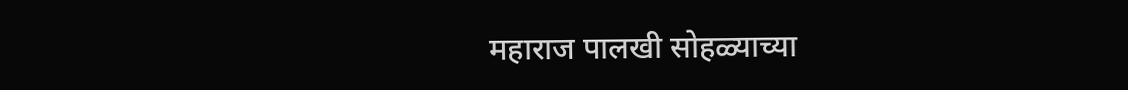महाराज पालखी सोहळ्याच्या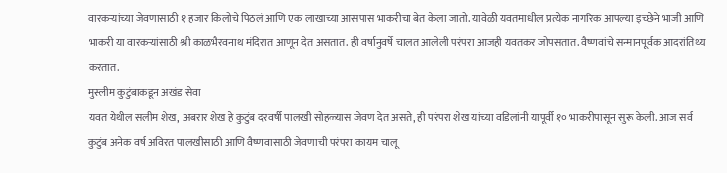वारकऱ्यांच्या जेवणासाठी १ हजार किलोचे पिठलं आणि एक लाखाच्या आसपास भाकरीचा बेत केला जातो. यावेळी यवतमाधील प्रत्येक नागरिक आपल्या इच्छेने भाजी आणि भाकरी या वारकऱ्यांसाठी श्री काळभैरवनाथ मंदिरात आणून देत असतात. ही वर्षानुवर्षे चालत आलेली परंपरा आजही यवतकर जोपसतात. वैष्णवांचे सन्मानपूर्वक आदरांतिथ्य करतात.
मुस्लीम कुटुंबाकडून अखंड सेवा
यवत येथील सलीम शेख, अबरार शेख हे कुटुंब दरवर्षी पालखी सोहळ्यास जेवण देत असते, ही परंपरा शेख यांच्या वडिलांनी यापूर्वी १० भाकरीपासून सुरू केली. आज सर्व कुटुंब अनेक वर्ष अविरत पालखीसाठी आणि वैष्णवासाठी जेवणाची परंपरा कायम चालू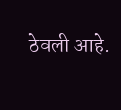ठेवली आहे.